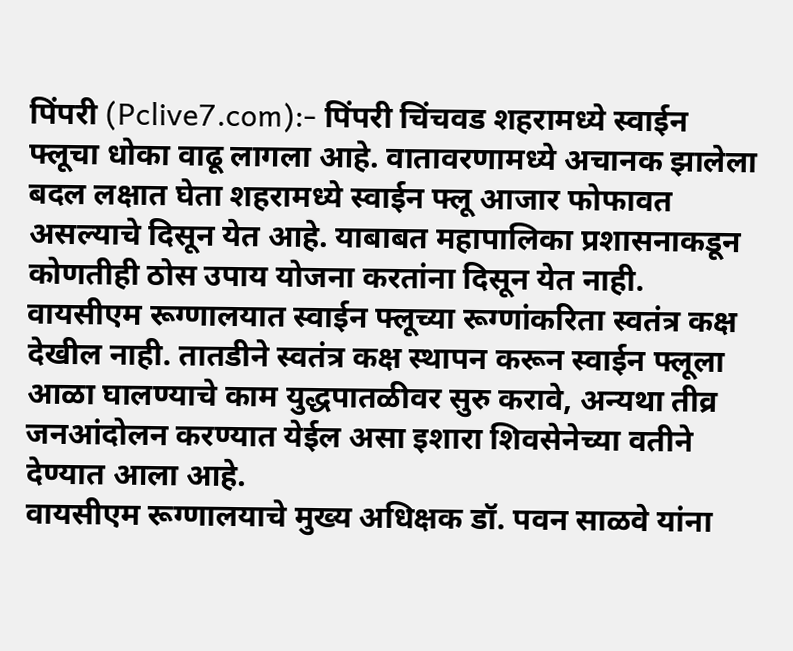पिंपरी (Pclive7.com):- पिंपरी चिंचवड शहरामध्ये स्वाईन फ्लूचा धोका वाढू लागला आहे. वातावरणामध्ये अचानक झालेला बदल लक्षात घेता शहरामध्ये स्वाईन फ्लू आजार फोफावत असल्याचे दिसून येत आहे. याबाबत महापालिका प्रशासनाकडून कोणतीही ठोस उपाय योजना करतांना दिसून येत नाही. वायसीएम रूग्णालयात स्वाईन फ्लूच्या रूग्णांकरिता स्वतंत्र कक्ष देखील नाही. तातडीने स्वतंत्र कक्ष स्थापन करून स्वाईन फ्लूला आळा घालण्याचे काम युद्धपातळीवर सुरु करावे, अन्यथा तीव्र जनआंदोलन करण्यात येईल असा इशारा शिवसेनेच्या वतीने देण्यात आला आहे.
वायसीएम रूग्णालयाचे मुख्य अधिक्षक डॉ. पवन साळवे यांना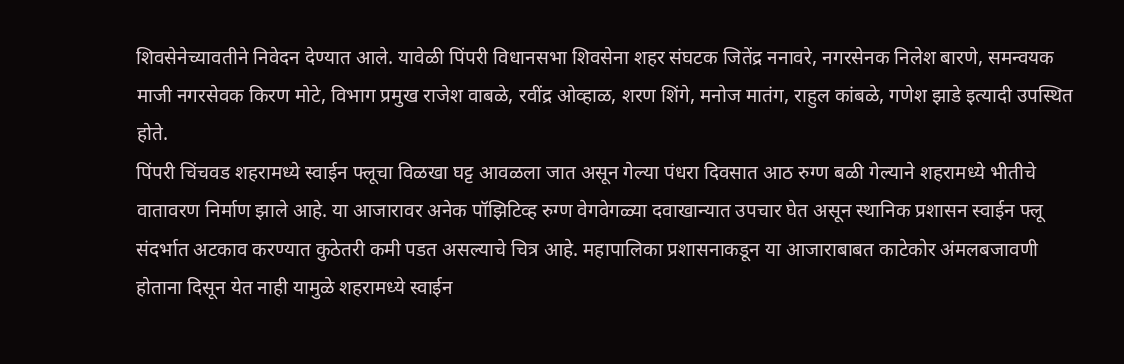शिवसेनेच्यावतीने निवेदन देण्यात आले. यावेळी पिंपरी विधानसभा शिवसेना शहर संघटक जितेंद्र ननावरे, नगरसेनक निलेश बारणे, समन्वयक माजी नगरसेवक किरण मोटे, विभाग प्रमुख राजेश वाबळे, रवींद्र ओव्हाळ, शरण शिंगे, मनोज मातंग, राहुल कांबळे, गणेश झाडे इत्यादी उपस्थित होते.
पिंपरी चिंचवड शहरामध्ये स्वाईन फ्लूचा विळखा घट्ट आवळला जात असून गेल्या पंधरा दिवसात आठ रुग्ण बळी गेल्याने शहरामध्ये भीतीचे वातावरण निर्माण झाले आहे. या आजारावर अनेक पॉझिटिव्ह रुग्ण वेगवेगळ्या दवाखान्यात उपचार घेत असून स्थानिक प्रशासन स्वाईन फ्लू संदर्भात अटकाव करण्यात कुठेतरी कमी पडत असल्याचे चित्र आहे. महापालिका प्रशासनाकडून या आजाराबाबत काटेकोर अंमलबजावणी होताना दिसून येत नाही यामुळे शहरामध्ये स्वाईन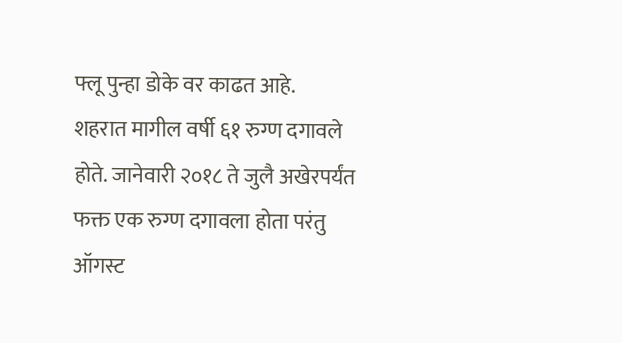फ्लू पुन्हा डोके वर काढत आहे.
शहरात मागील वर्षी ६१ रुग्ण दगावले होते. जानेवारी २०१८ ते जुलै अखेरपर्यंत फक्त एक रुग्ण दगावला होता परंतु ऑगस्ट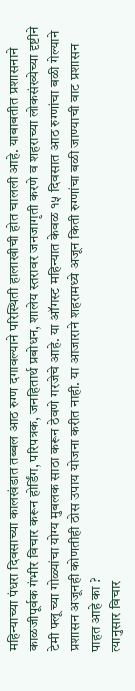महिन्याच्या पंधरा दिवसाच्या कालखंडात तब्बल आठ रुग्ण दगावल्याने परिस्थिती हालाखीची होत चालली आहे. याबाबतीत प्रशासनाने काळजीपूर्वक गंभीर विचार करून होर्डिंग, परिपत्रक, जनहितार्थ प्रबोधन, शालेय स्तरावर जनजागृती करणे व शहराच्या लोकसंख्येच्या दृष्टीने टेमी फ्लू च्या गोळ्यांचा योग्य मुबलक साठा करून ठेवणे गरजेचे आहे. या ऑगस्ट महिन्यात केवळ १५ दिवसात आठ रुग्णांचा बळी गेल्याने प्रशासन अजूनही कोणतीही ठोस उपाय योजना करीत नाही. या आजाराने शहरामध्ये अजून किती रुग्णांचा बळी जाण्याची वाट प्रशासन पाहत आहे का ?
त्यानुसार विचार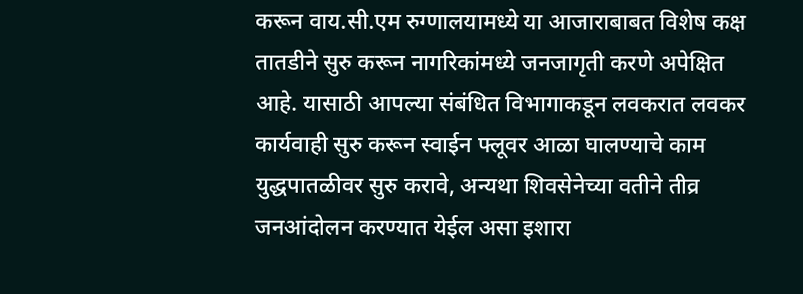करून वाय.सी.एम रुग्णालयामध्ये या आजाराबाबत विशेष कक्ष तातडीने सुरु करून नागरिकांमध्ये जनजागृती करणे अपेक्षित आहे. यासाठी आपल्या संबंधित विभागाकडून लवकरात लवकर कार्यवाही सुरु करून स्वाईन फ्लूवर आळा घालण्याचे काम युद्धपातळीवर सुरु करावे, अन्यथा शिवसेनेच्या वतीने तीव्र जनआंदोलन करण्यात येईल असा इशारा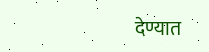देण्यात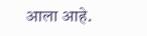आला आहे.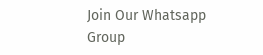Join Our Whatsapp Group